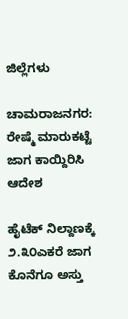ಜಿಲ್ಲೆಗಳು

ಚಾಮರಾಜನಗರ: ರೇಷ್ಮೆ ಮಾರುಕಟ್ಟೆ ಜಾಗ ಕಾಯ್ದಿರಿಸಿ ಆದೇಶ

ಹೈಟೆಕ್ ನಿಲ್ದಾಣಕ್ಕೆ ೨.೩೦ಎಕರೆ ಜಾಗ ಕೊನೆಗೂ ಅಸ್ತು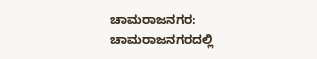ಚಾಮರಾಜನಗರ: ಚಾಮರಾಜನಗರದಲ್ಲಿ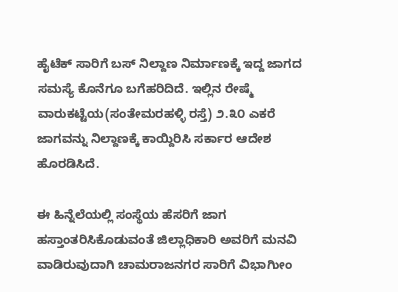ಹೈಟೆಕ್ ಸಾರಿಗೆ ಬಸ್ ನಿಲ್ದಾಣ ನಿರ್ಮಾಣಕ್ಕೆ ಇದ್ದ ಜಾಗದ ಸಮಸ್ಯೆ ಕೊನೆಗೂ ಬಗೆಹರಿದಿದೆ. ಇಲ್ಲಿನ ರೇಷ್ಮೆ ವಾರುಕಟ್ಟೆಯ(ಸಂತೇಮರಹಳ್ಳಿ ರಸ್ತೆ) ೨.೩೦ ಎಕರೆ ಜಾಗವನ್ನು ನಿಲ್ದಾಣಕ್ಕೆ ಕಾಯ್ದಿರಿಸಿ ಸರ್ಕಾರ ಆದೇಶ ಹೊರಡಿಸಿದೆ.

ಈ ಹಿನ್ನೆಲೆಯಲ್ಲಿ ಸಂಸ್ಥೆಯ ಹೆಸರಿಗೆ ಜಾಗ ಹಸ್ತಾಂತರಿಸಿಕೊಡುವಂತೆ ಜಿಲ್ಲಾಧಿಕಾರಿ ಅವರಿಗೆ ಮನವಿ ವಾಡಿರುವುದಾಗಿ ಚಾಮರಾಜನಗರ ಸಾರಿಗೆ ವಿಭಾಗೀುಂ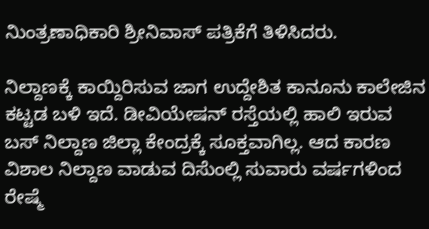ನಿುಂತ್ರಣಾಧಿಕಾರಿ ಶ್ರೀನಿವಾಸ್ ಪತ್ರಿಕೆಗೆ ತಿಳಿಸಿದರು.

ನಿಲ್ದಾಣಕ್ಕೆ ಕಾಯ್ದಿರಿಸುವ ಜಾಗ ಉದ್ದೇಶಿತ ಕಾನೂನು ಕಾಲೇಜಿನ ಕಟ್ಟಡ ಬಳಿ ಇದೆ. ಡೀವಿಯೇಷನ್ ರಸ್ತೆಯಲ್ಲಿ ಹಾಲಿ ಇರುವ ಬಸ್ ನಿಲ್ದಾಣ ಜಿಲ್ಲಾ ಕೇಂದ್ರಕ್ಕೆ ಸೂಕ್ತವಾಗಿಲ್ಲ. ಆದ ಕಾರಣ ವಿಶಾಲ ನಿಲ್ದಾಣ ವಾಡುವ ದಿಸೆುಂಲ್ಲಿ ಸುವಾರು ವರ್ಷಗಳಿಂದ ರೇಷ್ಮೆ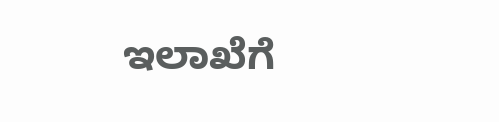ಇಲಾಖೆಗೆ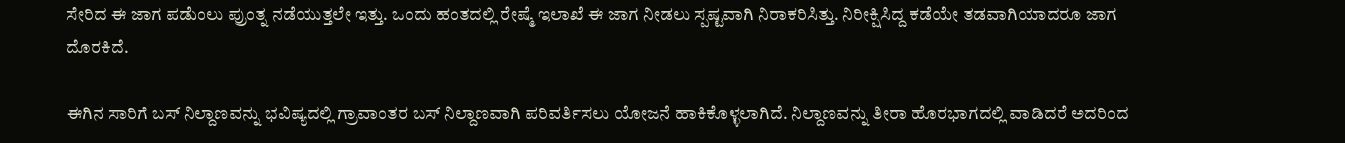ಸೇರಿದ ಈ ಜಾಗ ಪಡೆುಂಲು ಪ್ರುಂತ್ನ ನಡೆಯುತ್ತಲೇ ಇತ್ತು. ಒಂದು ಹಂತದಲ್ಲಿ ರೇಷ್ಮೆ ಇಲಾಖೆ ಈ ಜಾಗ ನೀಡಲು ಸ್ಪಷ್ಟವಾಗಿ ನಿರಾಕರಿಸಿತ್ತು. ನಿರೀಕ್ಷಿಸಿದ್ದ ಕಡೆಯೇ ತಡವಾಗಿಯಾದರೂ ಜಾಗ ದೊರಕಿದೆ.

ಈಗಿನ ಸಾರಿಗೆ ಬಸ್ ನಿಲ್ದಾಣವನ್ನು ಭವಿಷ್ಯದಲ್ಲಿ ಗ್ರಾವಾಂತರ ಬಸ್ ನಿಲ್ದಾಣವಾಗಿ ಪರಿವರ್ತಿಸಲು ಯೋಜನೆ ಹಾಕಿಕೊಳ್ಳಲಾಗಿದೆ. ನಿಲ್ದಾಣವನ್ನು ತೀರಾ ಹೊರಭಾಗದಲ್ಲಿ ವಾಡಿದರೆ ಅದರಿಂದ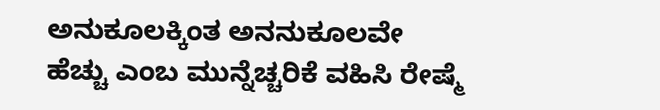ಅನುಕೂಲಕ್ಕಿಂತ ಅನನುಕೂಲವೇ ಹೆಚ್ಚು ಎಂಬ ಮುನ್ನೆಚ್ಚರಿಕೆ ವಹಿಸಿ ರೇಷ್ಮೆ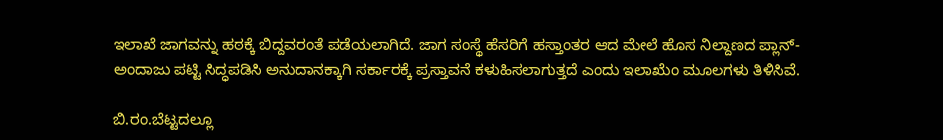ಇಲಾಖೆ ಜಾಗವನ್ನು ಹಠಕ್ಕೆ ಬಿದ್ದವರಂತೆ ಪಡೆಯಲಾಗಿದೆ. ಜಾಗ ಸಂಸ್ಥೆ ಹೆಸರಿಗೆ ಹಸ್ತಾಂತರ ಆದ ಮೇಲೆ ಹೊಸ ನಿಲ್ದಾಣದ ಪ್ಲಾನ್-ಅಂದಾಜು ಪಟ್ಟಿ ಸಿದ್ಧಪಡಿಸಿ ಅನುದಾನಕ್ಕಾಗಿ ಸರ್ಕಾರಕ್ಕೆ ಪ್ರಸ್ತಾವನೆ ಕಳುಹಿಸಲಾಗುತ್ತದೆ ಎಂದು ಇಲಾಖೆುಂ ಮೂಲಗಳು ತಿಳಿಸಿವೆ.

ಬಿ.ರಂ.ಬೆಟ್ಟದಲ್ಲೂ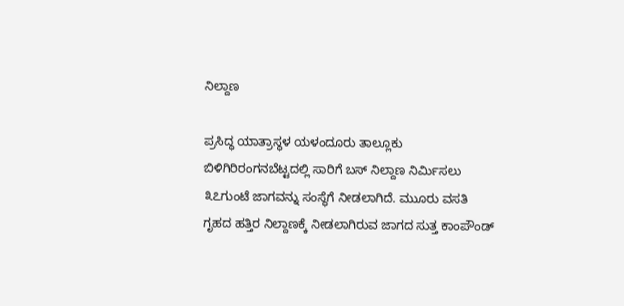ನಿಲ್ದಾಣ

ಪ್ರಸಿದ್ಧ ಯಾತ್ರಾಸ್ಥಳ ಯಳಂದೂರು ತಾಲ್ಲೂಕು ಬಿಳಿಗಿರಿರಂಗನಬೆಟ್ಟದಲ್ಲಿ ಸಾರಿಗೆ ಬಸ್ ನಿಲ್ದಾಣ ನಿರ್ಮಿಸಲು ೩೭ಗುಂಟೆ ಜಾಗವನ್ನು ಸಂಸ್ಥೆಗೆ ನೀಡಲಾಗಿದೆ. ಮುೂರು ವಸತಿ ಗೃಹದ ಹತ್ತಿರ ನಿಲ್ದಾಣಕ್ಕೆ ನೀಡಲಾಗಿರುವ ಜಾಗದ ಸುತ್ತ ಕಾಂಪೌಂಡ್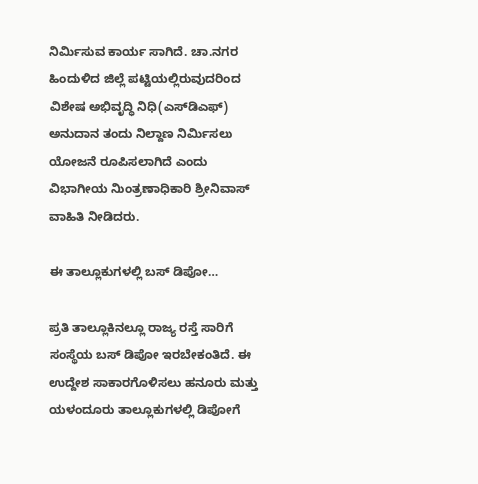ನಿರ್ಮಿಸುವ ಕಾರ್ಯ ಸಾಗಿದೆ. ಚಾ.ನಗರ ಹಿಂದುಳಿದ ಜಿಲ್ಲೆ ಪಟ್ಟಿಯಲ್ಲಿರುವುದರಿಂದ ವಿಶೇಷ ಅಭಿವೃದ್ಧಿ ನಿಧಿ(ಎಸ್‌ಡಿಎಫ್) ಅನುದಾನ ತಂದು ನಿಲ್ದಾಣ ನಿರ್ಮಿಸಲು ಯೋಜನೆ ರೂಪಿಸಲಾಗಿದೆ ಎಂದು ವಿಭಾಗೀಯ ನಿುಂತ್ರಣಾಧಿಕಾರಿ ಶ್ರೀನಿವಾಸ್ ವಾಹಿತಿ ನೀಡಿದರು.

ಈ ತಾಲ್ಲೂಕುಗಳಲ್ಲಿ ಬಸ್ ಡಿಪೋ…

ಪ್ರತಿ ತಾಲ್ಲೂಕಿನಲ್ಲೂ ರಾಜ್ಯ ರಸ್ತೆ ಸಾರಿಗೆ ಸಂಸ್ಥೆಯ ಬಸ್ ಡಿಪೋ ಇರಬೇಕಂತಿದೆ. ಈ ಉದ್ದೇಶ ಸಾಕಾರಗೊಳಿಸಲು ಹನೂರು ಮತ್ತು ಯಳಂದೂರು ತಾಲ್ಲೂಕುಗಳಲ್ಲಿ ಡಿಪೋಗೆ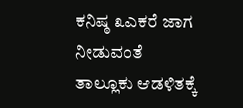ಕನಿಷ್ಠ ೩ಎಕರೆ ಜಾಗ ನೀಡುವಂತೆ ತಾಲ್ಲೂಕು ಆಡಳಿತಕ್ಕೆ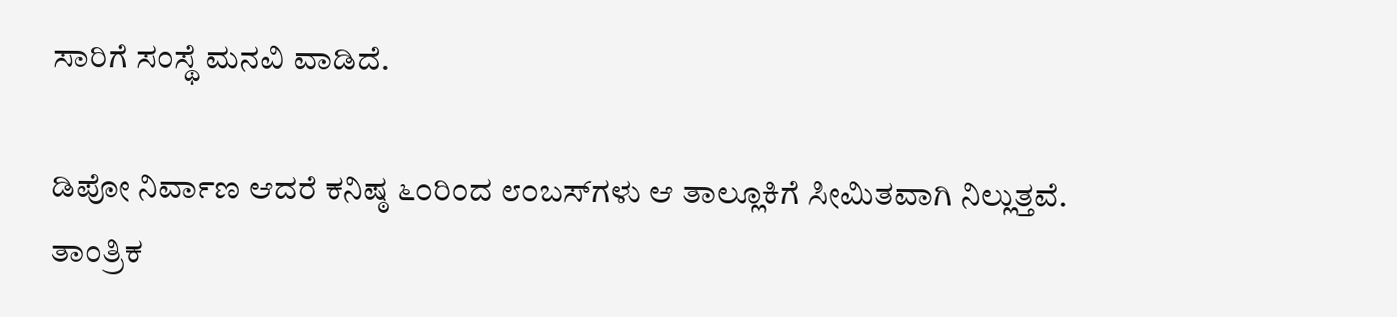ಸಾರಿಗೆ ಸಂಸ್ಥೆ ಮನವಿ ವಾಡಿದೆ.

ಡಿಪೋ ನಿರ್ವಾಣ ಆದರೆ ಕನಿಷ್ಠ ೬೦ರಿಂದ ೮೦ಬಸ್‌ಗಳು ಆ ತಾಲ್ಲೂಕಿಗೆ ಸೀಮಿತವಾಗಿ ನಿಲ್ಲುತ್ತವೆ. ತಾಂತ್ರಿಕ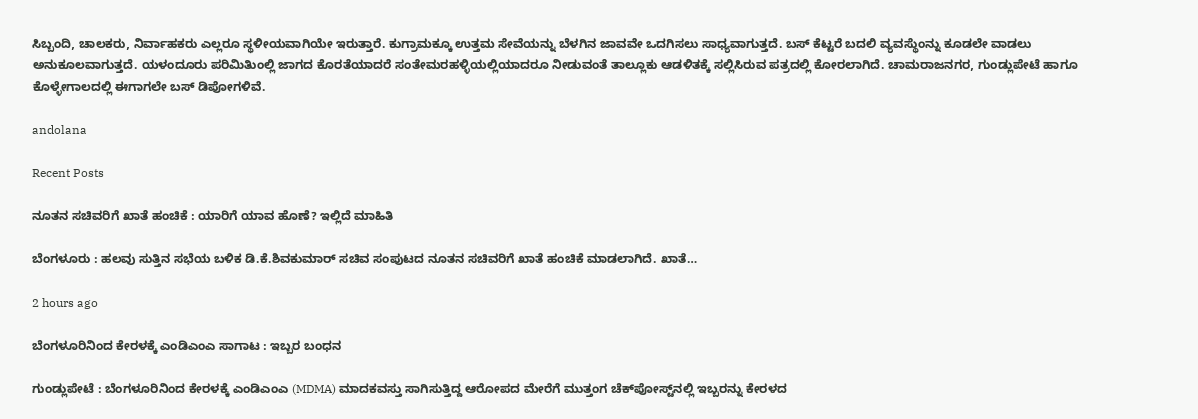ಸಿಬ್ಬಂದಿ, ಚಾಲಕರು, ನಿರ್ವಾಹಕರು ಎಲ್ಲರೂ ಸ್ಥಳೀಯವಾಗಿಯೇ ಇರುತ್ತಾರೆ. ಕುಗ್ರಾಮಕ್ಕೂ ಉತ್ತಮ ಸೇವೆಯನ್ನು ಬೆಳಗಿನ ಜಾವವೇ ಒದಗಿಸಲು ಸಾಧ್ಯವಾಗುತ್ತದೆ. ಬಸ್ ಕೆಟ್ಟರೆ ಬದಲಿ ವ್ಯವಸ್ಥೆುಂನ್ನು ಕೂಡಲೇ ವಾಡಲು ಅನುಕೂಲವಾಗುತ್ತದೆ. ಯಳಂದೂರು ಪರಿಮಿತಿುಂಲ್ಲಿ ಜಾಗದ ಕೊರತೆಯಾದರೆ ಸಂತೇಮರಹಳ್ಳಿಯಲ್ಲಿಯಾದರೂ ನೀಡುವಂತೆ ತಾಲ್ಲೂಕು ಆಡಳಿತಕ್ಕೆ ಸಲ್ಲಿಸಿರುವ ಪತ್ರದಲ್ಲಿ ಕೋರಲಾಗಿದೆ. ಚಾಮರಾಜನಗರ, ಗುಂಡ್ಲುಪೇಟೆ ಹಾಗೂ ಕೊಳ್ಳೇಗಾಲದಲ್ಲಿ ಈಗಾಗಲೇ ಬಸ್ ಡಿಪೋಗಳಿವೆ.

andolana

Recent Posts

ನೂತನ ಸಚಿವರಿಗೆ ಖಾತೆ ಹಂಚಿಕೆ : ಯಾರಿಗೆ ಯಾವ ಹೊಣೆ? ಇಲ್ಲಿದೆ ಮಾಹಿತಿ

ಬೆಂಗಳೂರು : ಹಲವು ಸುತ್ತಿನ ಸಭೆಯ ಬಳಿಕ ಡಿ.ಕೆ.ಶಿವಕುಮಾರ್ ಸಚಿವ ಸಂಪುಟದ ನೂತನ ಸಚಿವರಿಗೆ ಖಾತೆ ಹಂಚಿಕೆ ಮಾಡಲಾಗಿದೆ. ಖಾತೆ…

2 hours ago

ಬೆಂಗಳೂರಿನಿಂದ ಕೇರಳಕ್ಕೆ ಎಂಡಿಎಂಎ ಸಾಗಾಟ : ಇಬ್ಬರ ಬಂಧನ

ಗುಂಡ್ಲುಪೇಟೆ : ಬೆಂಗಳೂರಿನಿಂದ ಕೇರಳಕ್ಕೆ ಎಂಡಿಎಂಎ (MDMA) ಮಾದಕವಸ್ತು ಸಾಗಿಸುತ್ತಿದ್ದ ಆರೋಪದ ಮೇರೆಗೆ ಮುತ್ತಂಗ ಚೆಕ್‌ಪೋಸ್ಟ್‌ನಲ್ಲಿ ಇಬ್ಬರನ್ನು ಕೇರಳದ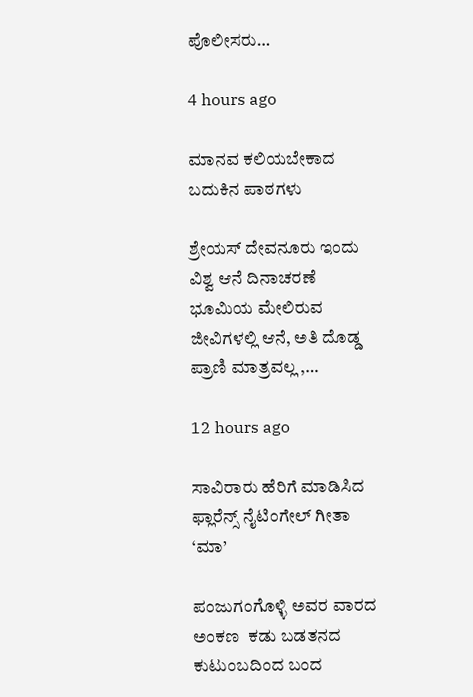ಪೊಲೀಸರು…

4 hours ago

ಮಾನವ ಕಲಿಯಬೇಕಾದ ಬದುಕಿನ ಪಾಠಗಳು

ಶ್ರೇಯಸ್ ದೇವನೂರು ಇಂದು ವಿಶ್ವ ಆನೆ ದಿನಾಚರಣೆ  ಭೂಮಿಯ ಮೇಲಿರುವ ಜೀವಿಗಳಲ್ಲಿ ಆನೆ, ಅತಿ ದೊಡ್ಡ ಪ್ರಾಣಿ ಮಾತ್ರವಲ್ಲ ,…

12 hours ago

ಸಾವಿರಾರು ಹೆರಿಗೆ ಮಾಡಿಸಿದ ಫ್ಲಾರೆನ್ಸ್ ನೈಟಿಂಗೇಲ್ ಗೀತಾ ‘ಮಾ’

ಪಂಜುಗಂಗೊಳ್ಳಿ ಅವರ ವಾರದ ಅಂಕಣ  ಕಡು ಬಡತನದ ಕುಟುಂಬದಿಂದ ಬಂದ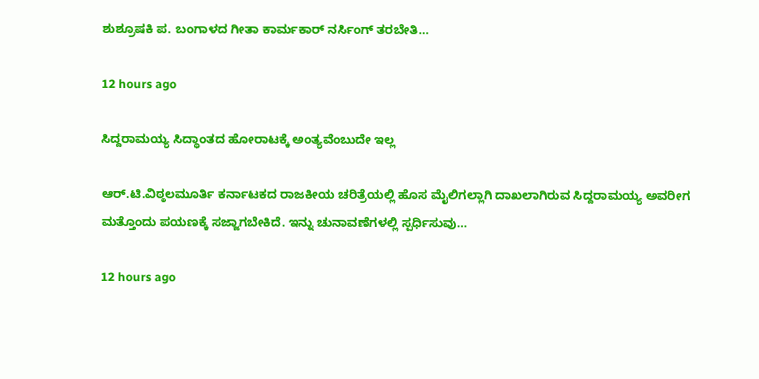ಶುಶ್ರೂಷಕಿ ಪ. ಬಂಗಾಳದ ಗೀತಾ ಕಾರ್ಮಕಾರ್ ನರ್ಸಿಂಗ್ ತರಬೇತಿ…

12 hours ago

ಸಿದ್ದರಾಮಯ್ಯ ಸಿದ್ಧಾಂತದ ಹೋರಾಟಕ್ಕೆ ಅಂತ್ಯವೆಂಬುದೇ ಇಲ್ಲ

ಆರ್.ಟಿ.ವಿಠ್ಠಲಮೂರ್ತಿ ಕರ್ನಾಟಕದ ರಾಜಕೀಯ ಚರಿತ್ರೆಯಲ್ಲಿ ಹೊಸ ಮೈಲಿಗಲ್ಲಾಗಿ ದಾಖಲಾಗಿರುವ ಸಿದ್ದರಾಮಯ್ಯ ಅವರೀಗ ಮತ್ತೊಂದು ಪಯಣಕ್ಕೆ ಸಜ್ಜಾಗಬೇಕಿದೆ. ಇನ್ನು ಚುನಾವಣೆಗಳಲ್ಲಿ ಸ್ಪರ್ಧಿಸುವು…

12 hours ago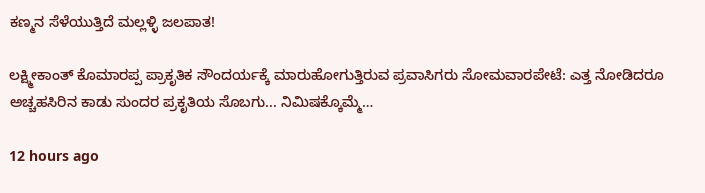ಕಣ್ಮನ ಸೆಳೆಯುತ್ತಿದೆ ಮಲ್ಲಳ್ಳಿ ಜಲಪಾತ!

ಲಕ್ಷ್ಮೀಕಾಂತ್ ಕೊಮಾರಪ್ಪ ಪ್ರಾಕೃತಿಕ ಸೌಂದರ್ಯಕ್ಕೆ ಮಾರುಹೋಗುತ್ತಿರುವ ಪ್ರವಾಸಿಗರು ಸೋಮವಾರಪೇಟೆ: ಎತ್ತ ನೋಡಿದರೂ ಅಚ್ಚಹಸಿರಿನ ಕಾಡು ಸುಂದರ ಪ್ರಕೃತಿಯ ಸೊಬಗು... ನಿಮಿಷಕ್ಕೊಮ್ಮೆ…

12 hours ago